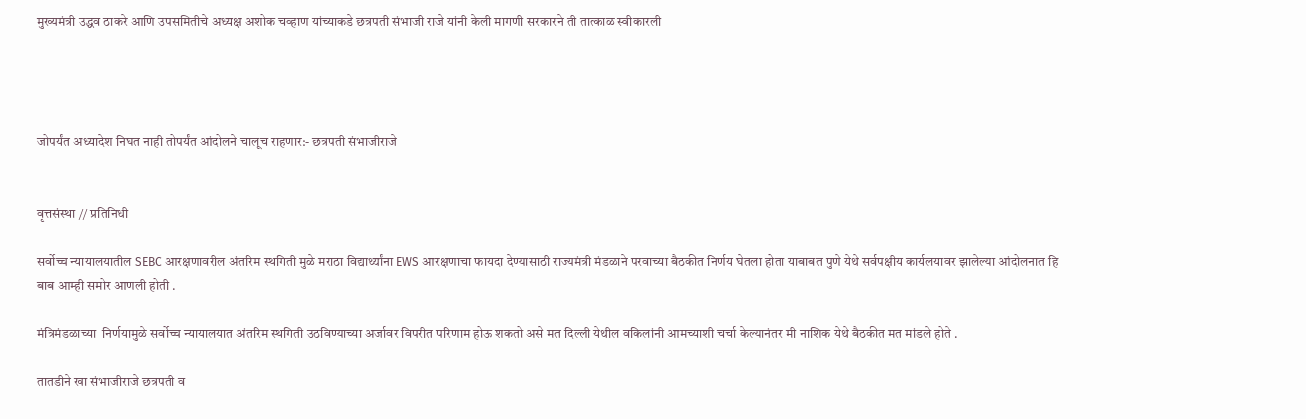मुख्यमंत्री उद्धव ठाकरे आणि उपसमितीचे अध्यक्ष अशोक चव्हाण यांच्याकडे छत्रपती संभाजी राजे यांनी केली मागणी सरकारने ती तात्काळ स्वीकारली




जोपर्यंत अध्यादेश निघत नाही तोपर्यंत आंदोलने चालूच राहणार:- छत्रपती संभाजीराजे


वृत्तसंस्था // प्रतिनिधी

सर्वोच्च न्यायालयातील SEBC आरक्षणावरील अंतरिम स्थगिती मुळे मराठा विद्यार्थ्यांना EWS आरक्षणाचा फायदा देण्यासाठी राज्यमंत्री मंडळाने परवाच्या बैठकीत निर्णय घेतला होता याबाबत पुणे येथे सर्वपक्षीय कार्यलयावर झालेल्या आंदोलनात हि बाब आम्ही समोर आणली होती .

मंत्रिमंडळाच्या  निर्णयामुळे सर्वोच्च न्यायालयात अंतरिम स्थगिती उठविण्याच्या अर्जावर विपरीत परिणाम होऊ शकतो असे मत दिल्ली येथील वकिलांनी आमच्याशी चर्चा केल्यानंतर मी नाशिक येथे बैठकीत मत मांडले होते .

तातडीने खा संभाजीराजे छत्रपती व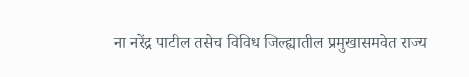ना नरेंद्र पाटील तसेच विविध जिल्ह्यातील प्रमुखासमवेत राज्य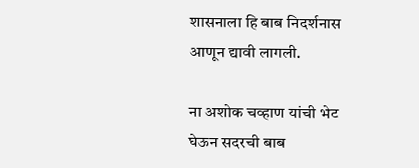शासनाला हि बाब निदर्शनास आणून द्यावी लागली.

ना अशोक चव्हाण यांची भेट घेऊन सदरची बाब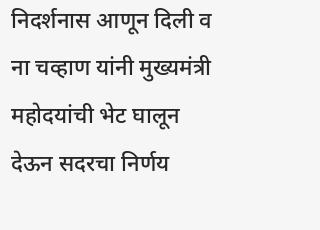निदर्शनास आणून दिली व ना चव्हाण यांनी मुख्यमंत्री महोदयांची भेट घालून देऊन सदरचा निर्णय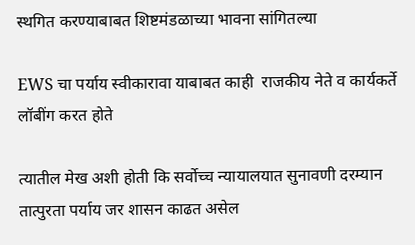स्थगित करण्याबाबत शिष्टमंडळाच्या भावना सांगितल्या

EWS चा पर्याय स्वीकारावा याबाबत काही  राजकीय नेते व कार्यकर्ते लॉबींग करत होते

त्यातील मेख अशी होती कि सर्वोच्च न्यायालयात सुनावणी दरम्यान तात्पुरता पर्याय जर शासन काढत असेल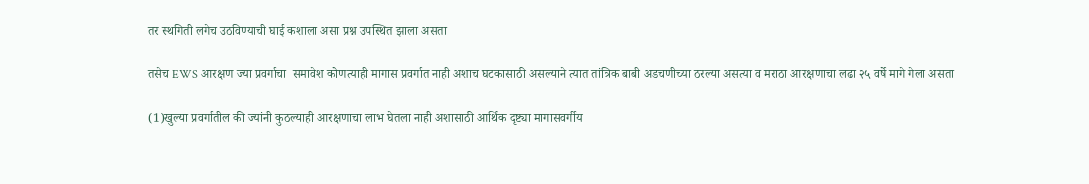तर स्थगिती लगेच उठविण्याची घाई कशाला असा प्रश्न उपस्थित झाला असता

तसेच EWS आरक्षण ज्या प्रवर्गाचा  समावेश कोणत्याही मागास प्रवर्गात नाही अशाच घटकासाठी असल्याने त्यात तांत्रिक बाबी अडचणीच्या ठरल्या असत्या व मराठा आरक्षणाचा लढा २५ वर्षे मागे गेला असता

(1)खुल्या प्रवर्गातील की ज्यांनी कुठल्याही आरक्षणाचा लाभ घेतला नाही अशासाठी आर्थिक दृष्ट्या मागासवर्गीय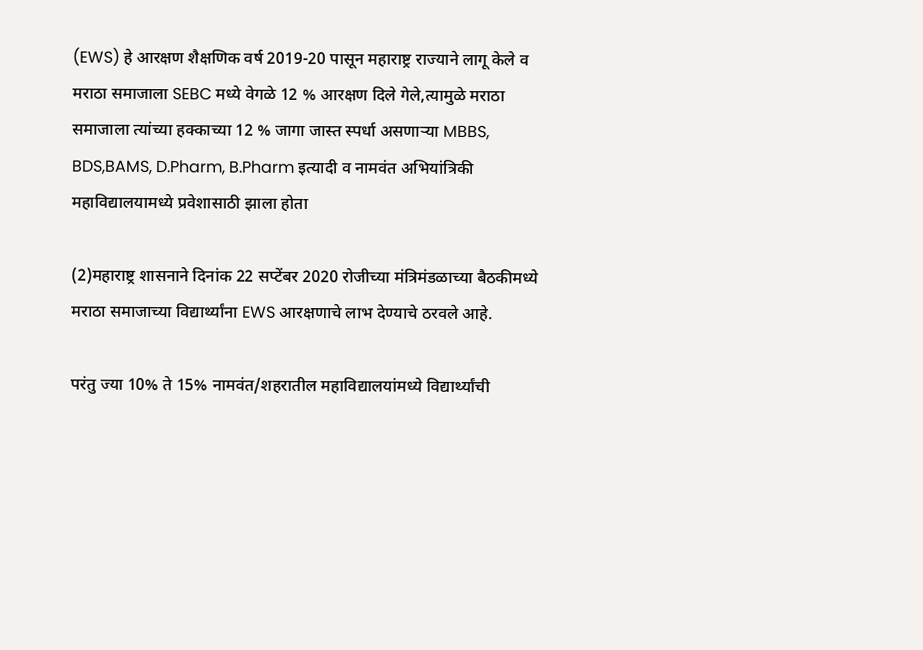(EWS) हे आरक्षण शैक्षणिक वर्ष 2019-20 पासून महाराष्ट्र राज्याने लागू केले व मराठा समाजाला SEBC मध्ये वेगळे 12 % आरक्षण दिले गेले,त्यामुळे मराठा समाजाला त्यांच्या हक्काच्या 12 % जागा जास्त स्पर्धा असणाऱ्या MBBS, BDS,BAMS, D.Pharm, B.Pharm इत्यादी व नामवंत अभियांत्रिकी महाविद्यालयामध्ये प्रवेशासाठी झाला होता

(2)महाराष्ट्र शासनाने दिनांक 22 सप्टेंबर 2020 रोजीच्या मंत्रिमंडळाच्या बैठकीमध्ये मराठा समाजाच्या विद्यार्थ्यांना EWS आरक्षणाचे लाभ देण्याचे ठरवले आहे.

परंतु ज्या 10% ते 15% नामवंत/शहरातील महाविद्यालयांमध्ये विद्यार्थ्यांची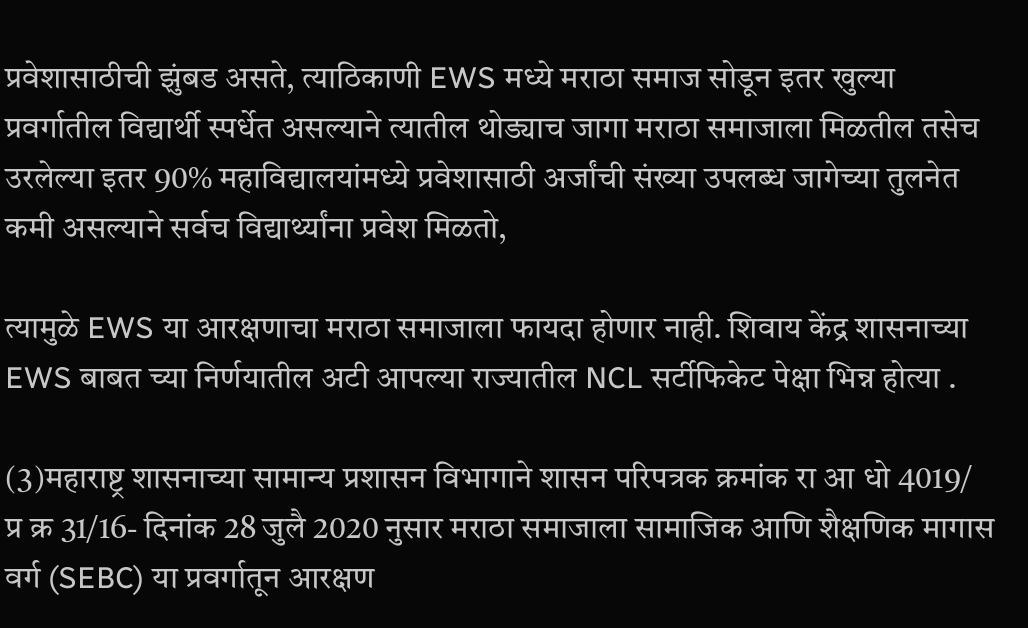प्रवेशासाठीची झुंबड असते, त्याठिकाणी EWS मध्ये मराठा समाज सोडून इतर खुल्या प्रवर्गातील विद्यार्थी स्पर्धेत असल्याने त्यातील थोड्याच जागा मराठा समाजाला मिळतील तसेच उरलेल्या इतर 90% महाविद्यालयांमध्ये प्रवेशासाठी अर्जांची संख्या उपलब्ध जागेच्या तुलनेत कमी असल्याने सर्वच विद्यार्थ्यांना प्रवेश मिळतो,

त्यामुळे EWS या आरक्षणाचा मराठा समाजाला फायदा होणार नाही. शिवाय केंद्र शासनाच्या EWS बाबत च्या निर्णयातील अटी आपल्या राज्यातील NCL सर्टीफिकेट पेक्षा भिन्न होत्या .

(3)महाराष्ट्र शासनाच्या सामान्य प्रशासन विभागाने शासन परिपत्रक क्रमांक रा आ धो 4019/ प्र क्र 31/16- दिनांक 28 जुलै 2020 नुसार मराठा समाजाला सामाजिक आणि शैक्षणिक मागास वर्ग (SEBC) या प्रवर्गातून आरक्षण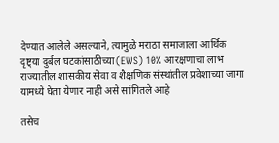देण्यात आलेले असल्याने, त्यामुळे मराठा समाजाला आर्थिक दृष्ट्या दुर्बल घटकांसाठीच्या(EWS) 10% आरक्षणाचा लाभ राज्यातील शासकीय सेवा व शैक्षणिक संस्थांतील प्रवेशाच्या जागा यामध्ये घेता येणार नाही असे सांगितले आहे

तसेच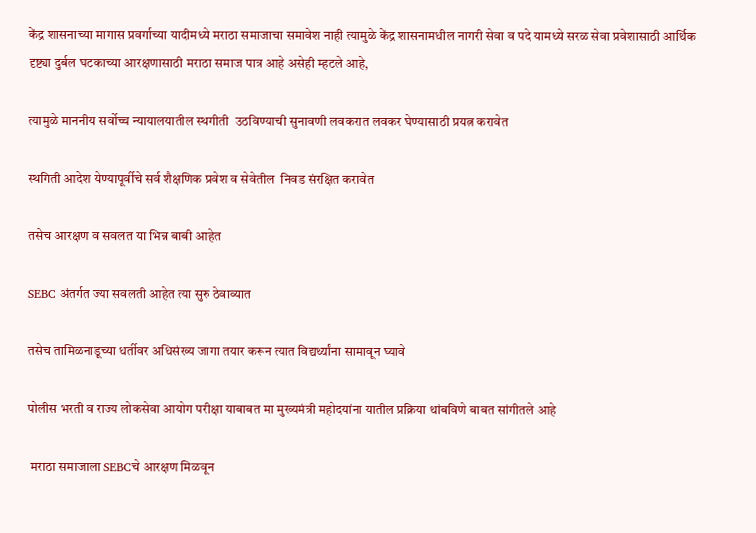केंद्र शासनाच्या मागास प्रवर्गाच्या यादीमध्ये मराठा समाजाचा समावेश नाही त्यामुळे केंद्र शासनामधील नागरी सेवा व पदे यामध्ये सरळ सेवा प्रवेशासाठी आर्थिक दृष्ट्या दुर्बल घटकाच्या आरक्षणासाठी मराठा समाज पात्र आहे असेही म्हटले आहे,

त्यामुळे माननीय सर्वोच्च न्यायालयातील स्थगीती  उठविण्याची सुनावणी लवकरात लवकर घेण्यासाठी प्रयत्न करावेत

स्थगिती आदेश येण्यापूर्वीचे सर्व शैक्षणिक प्रवेश व सेवेतील  निवड संरक्षित करावेत

तसेच आरक्षण व सवलत या भिन्न बाबी आहेत

SEBC अंतर्गत ज्या सवलती आहेत त्या सुरु ठेवाव्यात

तसेच तामिळनाडूच्या धर्तीवर अधिसंख्य जागा तयार करून त्यात विद्यर्थ्यांना सामावून घ्यावे

पोलीस भरती व राज्य लोकसेवा आयोग परीक्षा याबाबत मा मुख्यमंत्री महोदयांना यातील प्रक्रिया थांबविणे बाबत सांगीतले आहे

 मराठा समाजाला SEBCचे आरक्षण मिळवून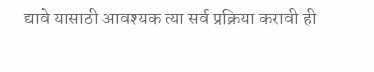द्यावे यासाठी आवश्यक त्या सर्व प्रक्रिया करावी ही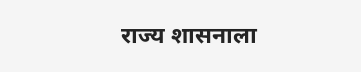राज्य शासनाला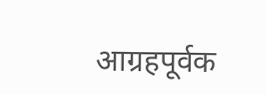आग्रहपूर्वक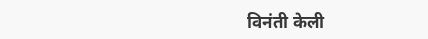विनंती केली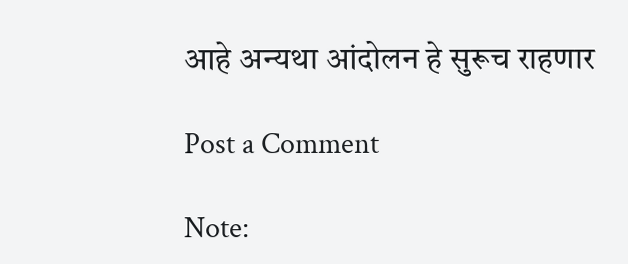आहे अन्यथा आंदोलन हे सुरूच राहणार

Post a Comment

Note: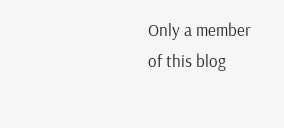Only a member of this blog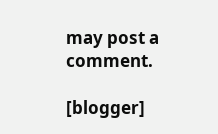may post a comment.

[blogger]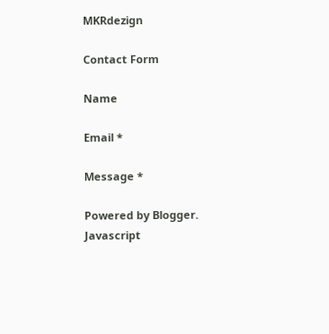MKRdezign

Contact Form

Name

Email *

Message *

Powered by Blogger.
Javascript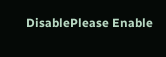DisablePlease Enable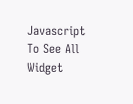Javascript To See All Widget